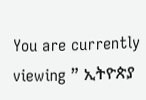You are currently viewing ” ኢትዮጵያ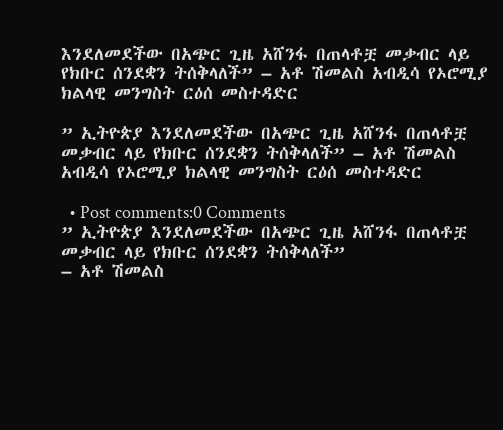እንደለመደችው በአጭር ጊዜ አሸንፋ በጠላቶቿ መቃብር ላይ የክቡር ሰንደቋን ትሰቅላለች” – አቶ ሽመልስ አብዲሳ የኦሮሚያ ክልላዊ መንግስት ርዕሰ መስተዳድር

” ኢትዮጵያ እንደለመደችው በአጭር ጊዜ አሸንፋ በጠላቶቿ መቃብር ላይ የክቡር ሰንደቋን ትሰቅላለች” – አቶ ሽመልስ አብዲሳ የኦሮሚያ ክልላዊ መንግስት ርዕሰ መስተዳድር

  • Post comments:0 Comments
” ኢትዮጵያ እንደለመደችው በአጭር ጊዜ አሸንፋ በጠላቶቿ መቃብር ላይ የክቡር ሰንደቋን ትሰቅላለች”
– አቶ ሽመልስ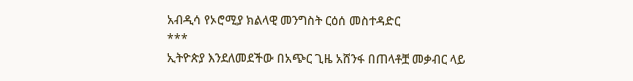አብዲሳ የኦሮሚያ ክልላዊ መንግስት ርዕሰ መስተዳድር
***
ኢትዮጵያ እንደለመደችው በአጭር ጊዜ አሸንፋ በጠላቶቿ መቃብር ላይ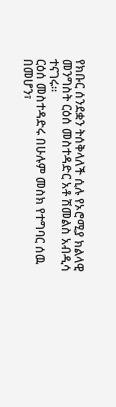የክቡር ሰንደቋን ትሰቅላለች ሲሉ የኦሮሚያ ክልላዊ መንግስት ርዕሰ መስተዳድር አቶ ሽመልስ አብዲሳ ተናገሩ።
ርዕሰ መስተዳድሩ በሁሉም መስክ የተግባር ሰዉ በመሆን፣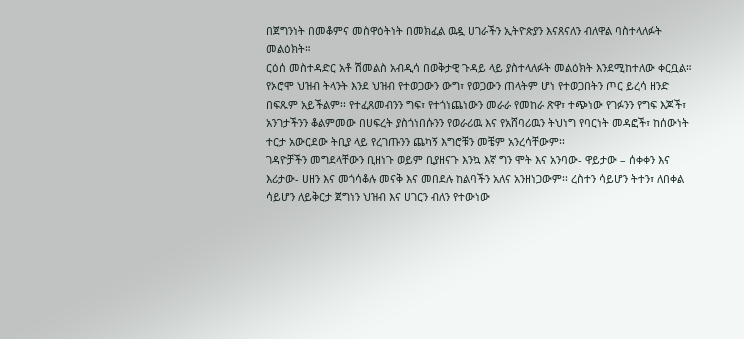በጀግንነት በመቆምና መስዋዕትነት በመክፈል ዉዷ ሀገራችን ኢትዮጵያን እናጸናለን ብለዋል ባስተላለፉት መልዕክት።
ርዕሰ መስተዳድር አቶ ሽመልስ አብዲሳ በወቅታዊ ጉዳይ ላይ ያስተላለፉት መልዕክት እንደሚከተለው ቀርቧል።
የኦሮሞ ህዝብ ትላንት እንደ ህዝብ የተወጋውን ውግ፣ የወጋውን ጠላትም ሆነ የተወጋበትን ጦር ይረሳ ዘንድ በፍጹም አይችልም፡፡ የተፈጸመብንን ግፍ፣ የተጎነጨነውን መራራ የመከራ ጽዋ፣ ተጭነው የገፉንን የግፍ እጆች፣ አንገታችንን ቆልምመው በሀፍረት ያስጎነበሱንን የወራሪዉ እና የአሸባሪዉን ትህነግ የባርነት መዳፎች፣ ከሰውነት ተርታ አውርደው ትቢያ ላይ የረገጡንን ጨካኝ እግሮቹን መቼም አንረሳቸውም፡፡
ገዳዮቻችን መግደላቸውን ቢዘነጉ ወይም ቢያዘናጉ እንኳ እኛ ግን ሞት እና አንባው- ዋይታው – ሰቀቀን እና እሪታው- ሀዘን እና መጎሳቆሉ መናቅ እና መበደሉ ከልባችን አለና አንዘነጋውም፡፡ ረስተን ሳይሆን ትተን፣ ለበቀል ሳይሆን ለይቅርታ ጀግነን ህዝብ እና ሀገርን ብለን የተውነው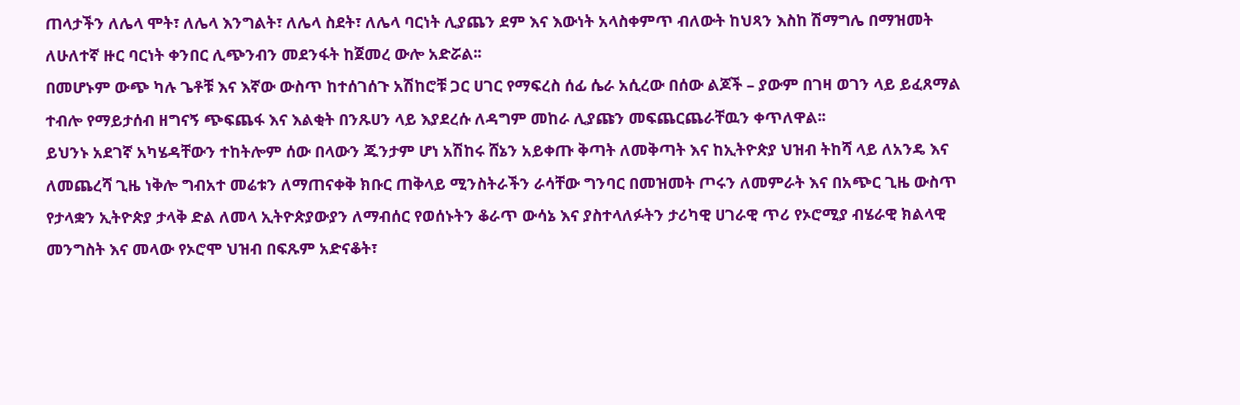ጠላታችን ለሌላ ሞት፣ ለሌላ እንግልት፣ ለሌላ ስደት፣ ለሌላ ባርነት ሊያጨን ደም እና እውነት አላስቀምጥ ብለውት ከህጻን እስከ ሽማግሌ በማዝመት ለሁለተኛ ዙር ባርነት ቀንበር ሊጭንብን መደንፋት ከጀመረ ውሎ አድሯል፡፡
በመሆኑም ውጭ ካሉ ጌቶቹ እና እኛው ውስጥ ከተሰገሰጉ አሽከሮቹ ጋር ሀገር የማፍረስ ሰፊ ሴራ አሲረው በሰው ልጆች – ያውም በገዛ ወገን ላይ ይፈጸማል ተብሎ የማይታሰብ ዘግናኝ ጭፍጨፋ እና እልቂት በንጹሀን ላይ እያደረሱ ለዳግም መከራ ሊያጩን መፍጨርጨራቸዉን ቀጥለዋል፡፡
ይህንኑ አደገኛ አካሄዳቸውን ተከትሎም ሰው በላውን ጁንታም ሆነ አሽከሩ ሸኔን አይቀጡ ቅጣት ለመቅጣት እና ከኢትዮጵያ ህዝብ ትከሻ ላይ ለአንዴ እና ለመጨረሻ ጊዜ ነቅሎ ግብአተ መሬቱን ለማጠናቀቅ ክቡር ጠቅላይ ሚንስትራችን ራሳቸው ግንባር በመዝመት ጦሩን ለመምራት እና በአጭር ጊዜ ውስጥ የታላቋን ኢትዮጵያ ታላቅ ድል ለመላ ኢትዮጵያውያን ለማብሰር የወሰኑትን ቆራጥ ውሳኔ እና ያስተላለፉትን ታሪካዊ ሀገራዊ ጥሪ የኦሮሚያ ብሄራዊ ክልላዊ መንግስት እና መላው የኦሮሞ ህዝብ በፍጹም አድናቆት፣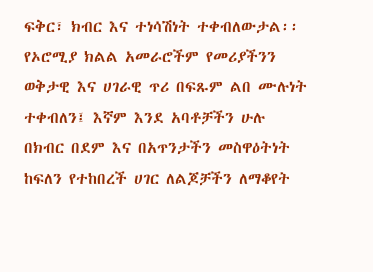ፍቅር፣ ክብር እና ተነሳሽነት ተቀብለውታል፡፡
የኦሮሚያ ክልል አመራሮችም የመሪያችንን ወቅታዊ እና ሀገራዊ ጥሪ በፍጹም ልበ ሙሉነት ተቀብለን፤ እኛም እንደ አባቶቻችን ሁሉ በክብር በደም እና በአጥንታችን መስዋዕትነት ከፍለን የተከበረች ሀገር ለልጆቻችን ለማቆየት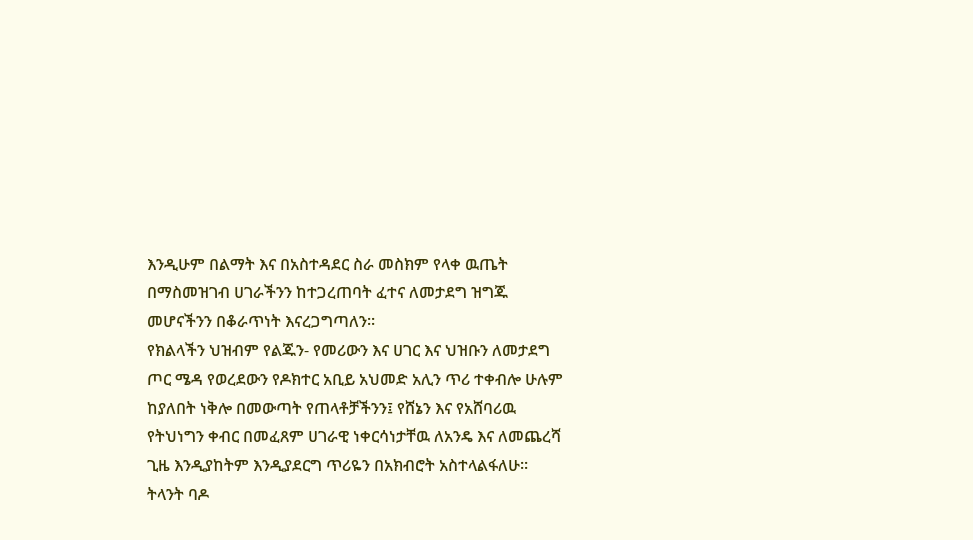እንዲሁም በልማት እና በአስተዳደር ስራ መስክም የላቀ ዉጤት በማስመዝገብ ሀገራችንን ከተጋረጠባት ፈተና ለመታደግ ዝግጁ መሆናችንን በቆራጥነት እናረጋግጣለን፡፡
የክልላችን ህዝብም የልጁን- የመሪውን እና ሀገር እና ህዝቡን ለመታደግ ጦር ሜዳ የወረደውን የዶክተር አቢይ አህመድ አሊን ጥሪ ተቀብሎ ሁሉም ከያለበት ነቅሎ በመውጣት የጠላቶቻችንን፤ የሸኔን እና የአሸባሪዉ የትህነግን ቀብር በመፈጸም ሀገራዊ ነቀርሳነታቸዉ ለአንዴ እና ለመጨረሻ ጊዜ እንዲያከትም እንዲያደርግ ጥሪዬን በአክብሮት አስተላልፋለሁ፡፡
ትላንት ባዶ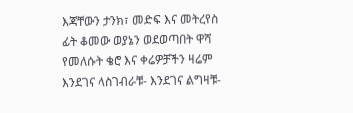እጃቸውን ታንክ፣ መድፍ እና መትረየስ ፊት ቆመው ወያኔን ወደወጣበት ዋሻ የመለሱት ቄሮ እና ቀሬዎቻችን ዛሬም እንደገና ላስገብራቹ- እንደገና ልግዛቹ-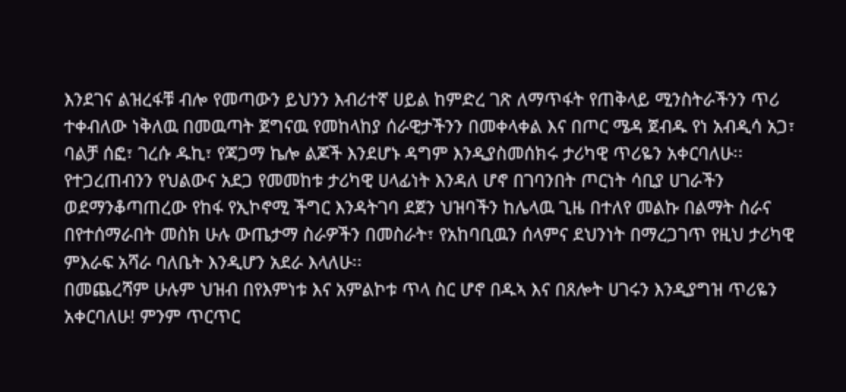እንደገና ልዝረፋቹ ብሎ የመጣውን ይህንን እብሪተኛ ሀይል ከምድረ ገጽ ለማጥፋት የጠቅላይ ሚንስትራችንን ጥሪ ተቀብለው ነቅለዉ በመዉጣት ጀግናዉ የመከላከያ ሰራዊታችንን በመቀላቀል እና በጦር ሜዳ ጀብዱ የነ አብዲሳ አጋ፣ ባልቻ ሰፎ፣ ገረሱ ዱኪ፣ የጃጋማ ኬሎ ልጆች እንደሆኑ ዳግም እንዲያስመሰክሩ ታሪካዊ ጥሪዬን አቀርባለሁ፡፡
የተጋረጠብንን የህልውና አደጋ የመመከቱ ታሪካዊ ሀላፊነት እንዳለ ሆኖ በገባንበት ጦርነት ሳቢያ ሀገራችን ወደማንቆጣጠረው የከፋ የኢኮኖሚ ችግር እንዳትገባ ደጀን ህዝባችን ከሌላዉ ጊዜ በተለየ መልኩ በልማት ስራና በየተሰማራበት መስክ ሁሉ ውጤታማ ስራዎችን በመስራት፣ የአከባቢዉን ሰላምና ደህንነት በማረጋገጥ የዚህ ታሪካዊ ምእራፍ አሻራ ባለቤት እንዲሆን አደራ እላለሁ፡፡
በመጨረሻም ሁሉም ህዝብ በየእምነቱ እና አምልኮቱ ጥላ ስር ሆኖ በዱኣ እና በጸሎት ሀገሩን እንዲያግዝ ጥሪዬን አቀርባለሁ! ምንም ጥርጥር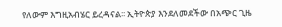የለውም እግዚአብሄር ይረዳናል፡፡ ኢትዮጵያ እንደለመደችው በአጭር ጊዜ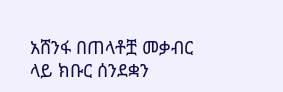አሸንፋ በጠላቶቿ መቃብር ላይ ክቡር ሰንደቋን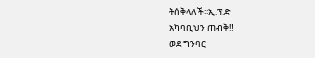ትሰቅላለች፡፡ኢ.ፕ.ድ
አካባቢህን ጠብቅ‼
ወደ ግንባር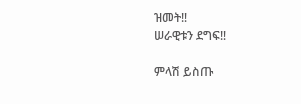ዝመት‼
ሠራዊቱን ደግፍ‼

ምላሽ ይስጡ